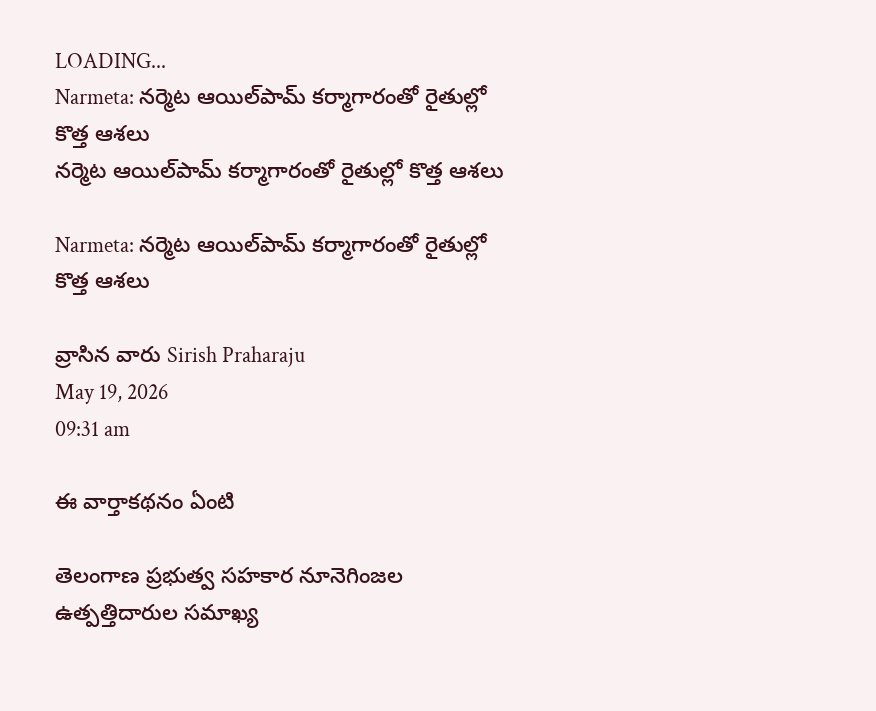LOADING...
Narmeta: నర్మెట ఆయిల్‌పామ్‌ కర్మాగారంతో రైతుల్లో కొత్త ఆశలు
నర్మెట ఆయిల్‌పామ్‌ కర్మాగారంతో రైతుల్లో కొత్త ఆశలు

Narmeta: నర్మెట ఆయిల్‌పామ్‌ కర్మాగారంతో రైతుల్లో కొత్త ఆశలు

వ్రాసిన వారు Sirish Praharaju
May 19, 2026
09:31 am

ఈ వార్తాకథనం ఏంటి

తెలంగాణ ప్రభుత్వ సహకార నూనెగింజల ఉత్పత్తిదారుల సమాఖ్య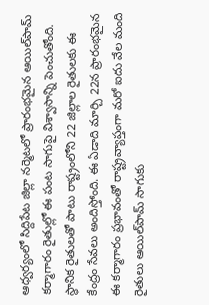ఆధ్వర్యంలో సిద్దిపేట జిల్లా నర్మెటలో ప్రారంభమైన ఆయిల్‌పామ్‌ కర్మాగారం రైతుల్లో ఈ పంట సాగుపై విశ్వాసాన్ని పెంచుతోంది. స్థానిక రైతులతో పాటు రాష్ట్రంలోని 22 జిల్లాల రైతులకు ఈ కేంద్రం సేవలు అందిస్తోంది. ఈ ఏడాది మార్చి 22న ప్రారంభమైన ఈ కర్మాగారం ప్రభావంతో రాష్ట్రవ్యాప్తంగా మరో ఐదు వేల మంది రైతులు ఆయిల్‌పామ్‌ సాగుకు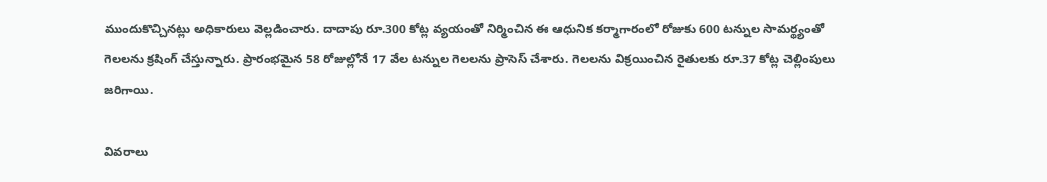ముందుకొచ్చినట్లు అధికారులు వెల్లడించారు. దాదాపు రూ.300 కోట్ల వ్యయంతో నిర్మించిన ఈ ఆధునిక కర్మాగారంలో రోజుకు 600 టన్నుల సామర్థ్యంతో గెలలను క్రషింగ్‌ చేస్తున్నారు. ప్రారంభమైన 58 రోజుల్లోనే 17 వేల టన్నుల గెలలను ప్రాసెస్‌ చేశారు. గెలలను విక్రయించిన రైతులకు రూ.37 కోట్ల చెల్లింపులు జరిగాయి.

వివరాలు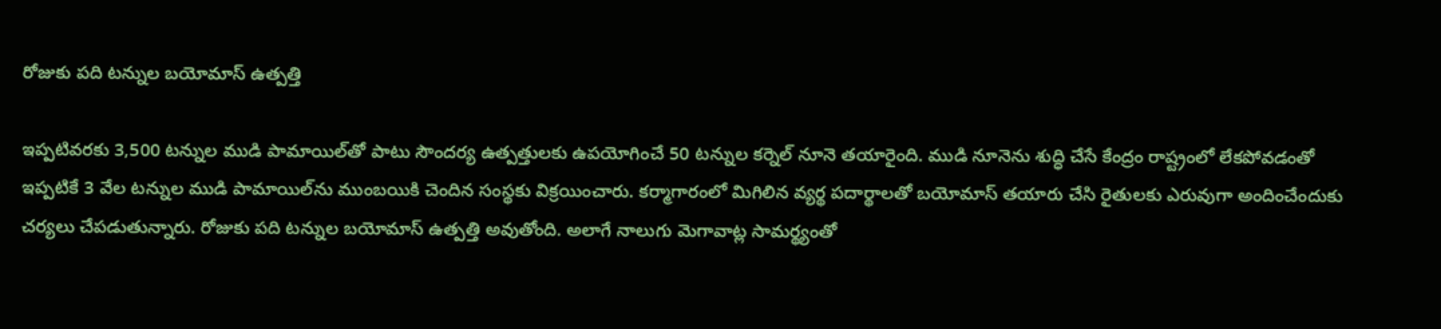రోజుకు పది టన్నుల బయోమాస్‌ ఉత్పత్తి

ఇప్పటివరకు 3,500 టన్నుల ముడి పామాయిల్‌తో పాటు సౌందర్య ఉత్పత్తులకు ఉపయోగించే 50 టన్నుల కర్నెల్‌ నూనె తయారైంది. ముడి నూనెను శుద్ధి చేసే కేంద్రం రాష్ట్రంలో లేకపోవడంతో ఇప్పటికే 3 వేల టన్నుల ముడి పామాయిల్‌ను ముంబయికి చెందిన సంస్థకు విక్రయించారు. కర్మాగారంలో మిగిలిన వ్యర్థ పదార్థాలతో బయోమాస్‌ తయారు చేసి రైతులకు ఎరువుగా అందించేందుకు చర్యలు చేపడుతున్నారు. రోజుకు పది టన్నుల బయోమాస్‌ ఉత్పత్తి అవుతోంది. అలాగే నాలుగు మెగావాట్ల సామర్థ్యంతో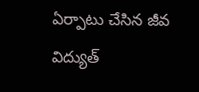ఏర్పాటు చేసిన జీవ విద్యుత్‌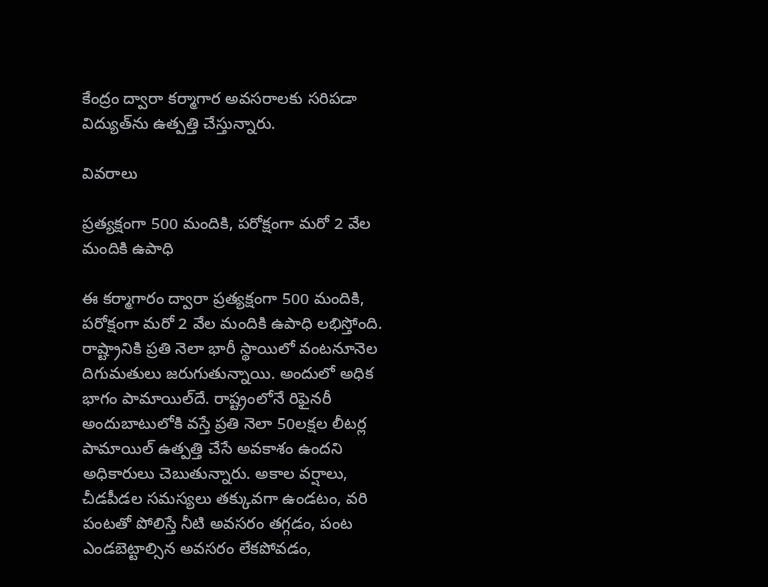కేంద్రం ద్వారా కర్మాగార అవసరాలకు సరిపడా విద్యుత్‌ను ఉత్పత్తి చేస్తున్నారు.

వివరాలు

ప్రత్యక్షంగా 500 మందికి, పరోక్షంగా మరో 2 వేల మందికి ఉపాధి

ఈ కర్మాగారం ద్వారా ప్రత్యక్షంగా 500 మందికి, పరోక్షంగా మరో 2 వేల మందికి ఉపాధి లభిస్తోంది. రాష్ట్రానికి ప్రతి నెలా భారీ స్థాయిలో వంటనూనెల దిగుమతులు జరుగుతున్నాయి. అందులో అధిక భాగం పామాయిల్‌దే. రాష్ట్రంలోనే రిఫైనరీ అందుబాటులోకి వస్తే ప్రతి నెలా 50లక్షల లీటర్ల పామాయిల్‌ ఉత్పత్తి చేసే అవకాశం ఉందని అధికారులు చెబుతున్నారు. అకాల వర్షాలు, చీడపీడల సమస్యలు తక్కువగా ఉండటం, వరి పంటతో పోలిస్తే నీటి అవసరం తగ్గడం, పంట ఎండబెట్టాల్సిన అవసరం లేకపోవడం,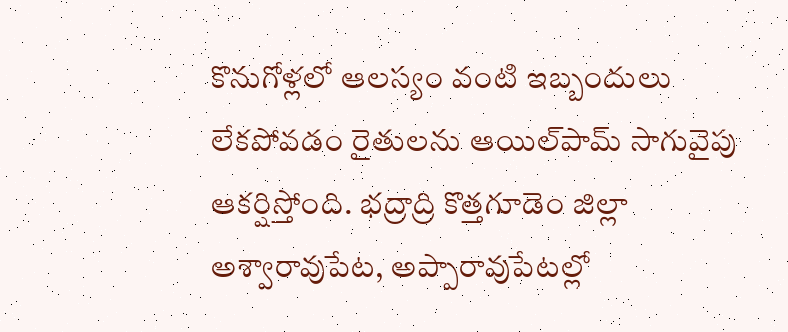కొనుగోళ్లలో ఆలస్యం వంటి ఇబ్బందులు లేకపోవడం రైతులను ఆయిల్‌పామ్‌ సాగువైపు ఆకర్షిస్తోంది. భద్రాద్రి కొత్తగూడెం జిల్లా అశ్వారావుపేట, అప్పారావుపేటల్లో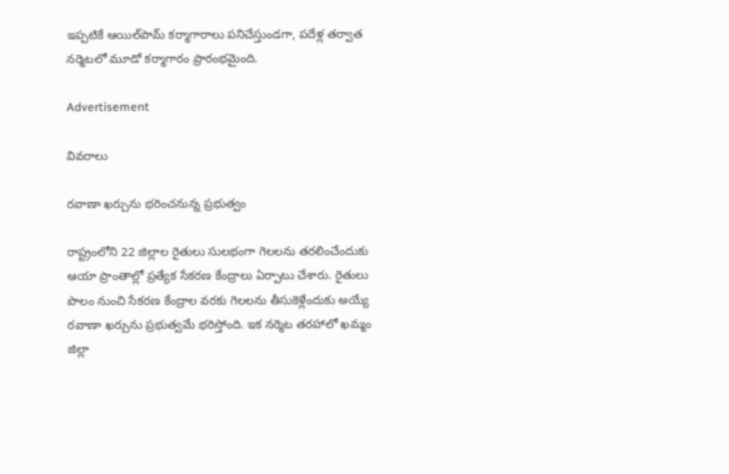ఇప్పటికే ఆయిల్‌పామ్‌ కర్మాగారాలు పనిచేస్తుండగా, పదేళ్ల తర్వాత నర్మెటలో మూడో కర్మాగారం ప్రారంభమైంది.

Advertisement

వివరాలు

రవాణా ఖర్చును భరించనున్న ప్రభుత్వం

రాష్ట్రంలోని 22 జిల్లాల రైతులు సులభంగా గెలలను తరలించేందుకు ఆయా ప్రాంతాల్లో ప్రత్యేక సేకరణ కేంద్రాలు ఏర్పాటు చేశారు. రైతులు పొలం నుంచి సేకరణ కేంద్రాల వరకు గెలలను తీసుకెళ్లేందుకు అయ్యే రవాణా ఖర్చును ప్రభుత్వమే భరిస్తోంది. ఇక నర్మెట తరహాలో ఖమ్మం జిల్లా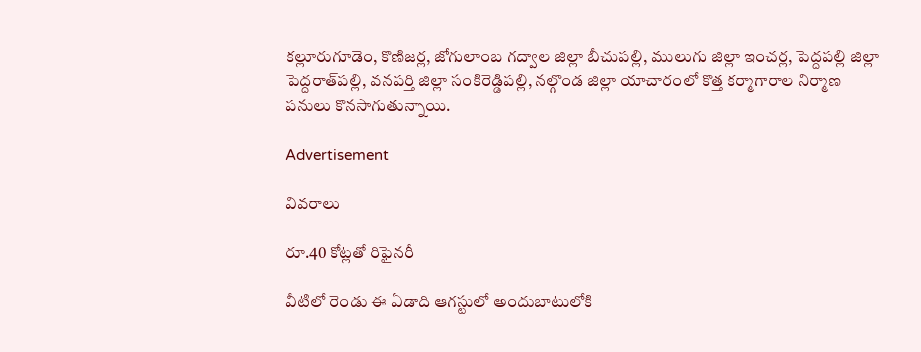కల్లూరుగూడెం, కొణిజర్ల, జోగులాంబ గద్వాల జిల్లా బీచుపల్లి, ములుగు జిల్లా ఇంచర్ల, పెద్దపల్లి జిల్లా పెద్దరాత్‌పల్లి, వనపర్తి జిల్లా సంకిరెడ్డిపల్లి, నల్గొండ జిల్లా యాచారంలో కొత్త కర్మాగారాల నిర్మాణ పనులు కొనసాగుతున్నాయి.

Advertisement

వివరాలు

రూ.40 కోట్లతో రిఫైనరీ

వీటిలో రెండు ఈ ఏడాది ఆగస్టులో అందుబాటులోకి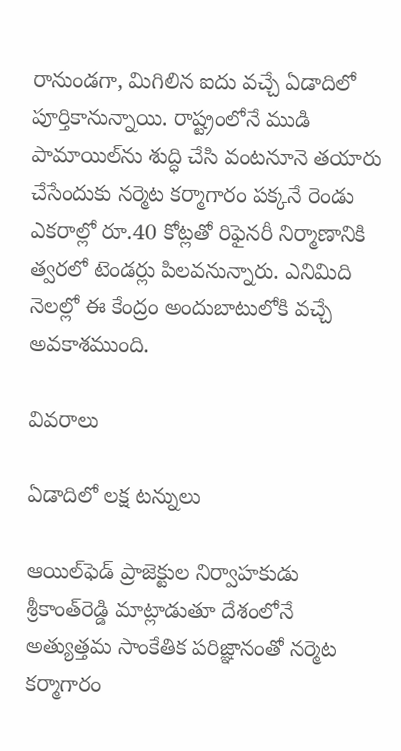రానుండగా, మిగిలిన ఐదు వచ్చే ఏడాదిలో పూర్తికానున్నాయి. రాష్ట్రంలోనే ముడి పామాయిల్‌ను శుద్ధి చేసి వంటనూనె తయారు చేసేందుకు నర్మెట కర్మాగారం పక్కనే రెండు ఎకరాల్లో రూ.40 కోట్లతో రిఫైనరీ నిర్మాణానికి త్వరలో టెండర్లు పిలవనున్నారు. ఎనిమిది నెలల్లో ఈ కేంద్రం అందుబాటులోకి వచ్చే అవకాశముంది.

వివరాలు

ఏడాదిలో లక్ష టన్నులు

ఆయిల్‌ఫెడ్‌ ప్రాజెక్టుల నిర్వాహకుడు శ్రీకాంత్‌రెడ్డి మాట్లాడుతూ దేశంలోనే అత్యుత్తమ సాంకేతిక పరిజ్ఞానంతో నర్మెట కర్మాగారం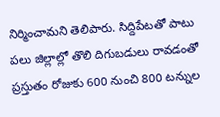నిర్మించామని తెలిపారు. సిద్దిపేటతో పాటు పలు జిల్లాల్లో తొలి దిగుబడులు రావడంతో ప్రస్తుతం రోజుకు 600 నుంచి 800 టన్నుల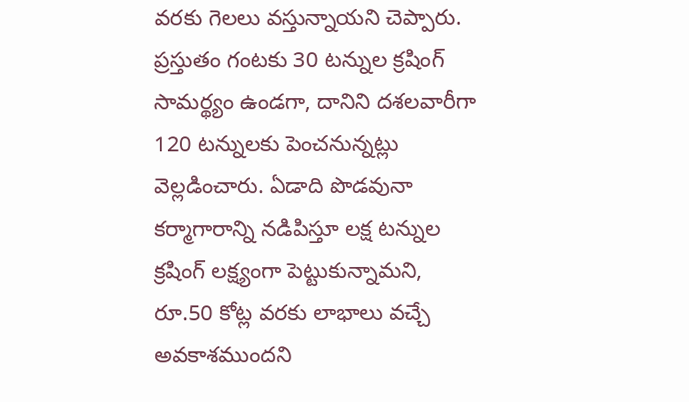వరకు గెలలు వస్తున్నాయని చెప్పారు. ప్రస్తుతం గంటకు 30 టన్నుల క్రషింగ్‌ సామర్థ్యం ఉండగా, దానిని దశలవారీగా 120 టన్నులకు పెంచనున్నట్లు వెల్లడించారు. ఏడాది పొడవునా కర్మాగారాన్ని నడిపిస్తూ లక్ష టన్నుల క్రషింగ్‌ లక్ష్యంగా పెట్టుకున్నామని, రూ.50 కోట్ల వరకు లాభాలు వచ్చే అవకాశముందని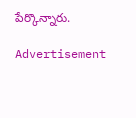పేర్కొన్నారు.

Advertisement